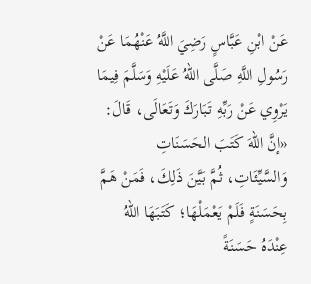عَنْ ابْنِ عَبَّاسٍ رَضِيَ اللَّهُ عَنْهُمَا عَنْ رَسُولِ اللَّهِ صَلَّى اللهُ عَلَيْهِ وَسَلَّمَ فِيمَا يَرْوِي عَنْ رَبِّهِ تَبَارَكَ وَتَعَالَى، قَالَ:
«إنَّ اللهَ كَتَبَ الحَسَنَاتِ وَالسَّيِّئَاتِ، ثُمَّ بَيَّنَ ذَلِكَ، فَمَنْ هَمَّ بِحَسَنَةٍ فَلَمْ يَعْمَلْهَا؛ كَتَبَهَا اللهُ عِنْدَهُ حَسَنَةً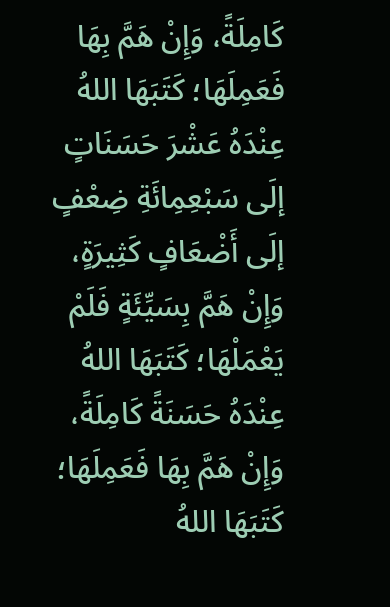كَامِلَةً، وَإِنْ هَمَّ بِهَا فَعَمِلَهَا؛ كَتَبَهَا اللهُ عِنْدَهُ عَشْرَ حَسَنَاتٍ إلَى سَبْعِمِائَةِ ضِعْفٍ إلَى أَضْعَافٍ كَثِيرَةٍ، وَإِنْ هَمَّ بِسَيِّئَةٍ فَلَمْ يَعْمَلْهَا؛ كَتَبَهَا اللهُ عِنْدَهُ حَسَنَةً كَامِلَةً، وَإِنْ هَمَّ بِهَا فَعَمِلَهَا؛ كَتَبَهَا اللهُ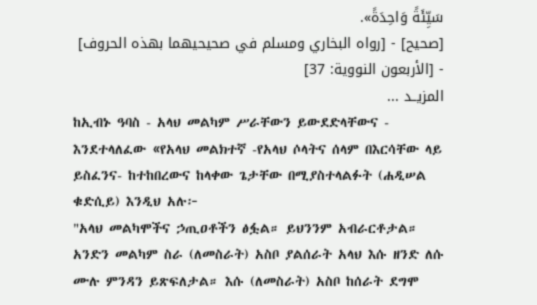سَيِّئَةً وَاحِدَةً».
[صحيح] - [رواه البخاري ومسلم في صحيحيهما بهذه الحروف] - [الأربعون النووية: 37]
المزيــد ...
ከኢብኑ ዓባስ - አላህ መልካም ሥራቸውን ይውደድላቸውና - እንደተላለፈው «የአላህ መልክተኛ -የአላህ ሶላትና ሰላም በእርሳቸው ላይ ይስፈንና- ከተከበረውና ከላቀው ጌታቸው በሚያስተላልፉት (ሐዲሠል ቁድሲይ) እንዲህ አሉ፦
"አላህ መልካሞችና ኃጢዐቶችን ፅፏል። ይህንንም አብራርቶታል። አንድን መልካም ስራ (ለመስራት) አስቦ ያልሰራት አላህ እሱ ዘንድ ለሱ ሙሉ ምንዳን ይጽፍለታል። እሱ (ለመስራት) አስቦ ከሰራት ደግሞ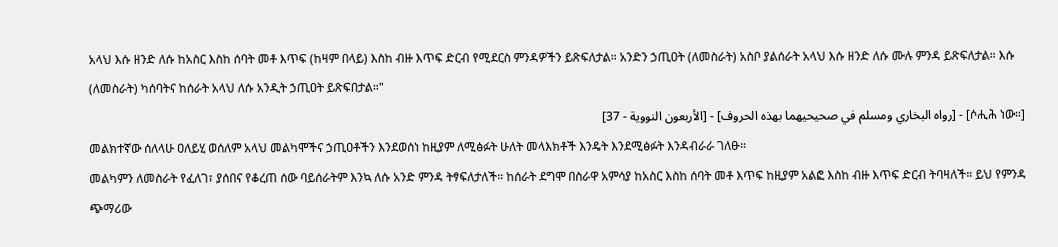አላህ እሱ ዘንድ ለሱ ከአስር እስከ ሰባት መቶ እጥፍ (ከዛም በላይ) እስከ ብዙ እጥፍ ድርብ የሚደርስ ምንዳዎችን ይጽፍለታል። አንድን ኃጢዐት (ለመስራት) አስቦ ያልሰራት አላህ እሱ ዘንድ ለሱ ሙሉ ምንዳ ይጽፍለታል። እሱ (ለመስራት) ካሰባትና ከሰራት አላህ ለሱ አንዲት ኃጢዐት ይጽፍበታል።"
[ሶሒሕ ነው።] - [رواه البخاري ومسلم في صحيحيهما بهذه الحروف] - [الأربعون النووية - 37]
መልክተኛው ሰለላሁ ዐለይሂ ወሰለም አላህ መልካሞችና ኃጢዐቶችን እንደወሰነ ከዚያም ለሚፅፉት ሁለት መላእክቶች እንዴት እንደሚፅፉት እንዳብራራ ገለፁ።
መልካምን ለመስራት የፈለገ፣ ያሰበና የቆረጠ ሰው ባይሰራትም እንኳ ለሱ አንድ ምንዳ ትፃፍለታለች። ከሰራት ደግሞ በስራዋ አምሳያ ከአስር እስከ ሰባት መቶ እጥፍ ከዚያም አልፎ እስከ ብዙ እጥፍ ድርብ ትባዛለች። ይህ የምንዳ ጭማሪው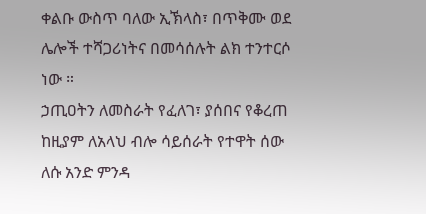ቀልቡ ውስጥ ባለው ኢኽላስ፣ በጥቅሙ ወደ ሌሎች ተሻጋሪነትና በመሳሰሉት ልክ ተንተርሶ ነው ።
ኃጢዐትን ለመስራት የፈለገ፣ ያሰበና የቆረጠ ከዚያም ለአላህ ብሎ ሳይሰራት የተዋት ሰው ለሱ አንድ ምንዳ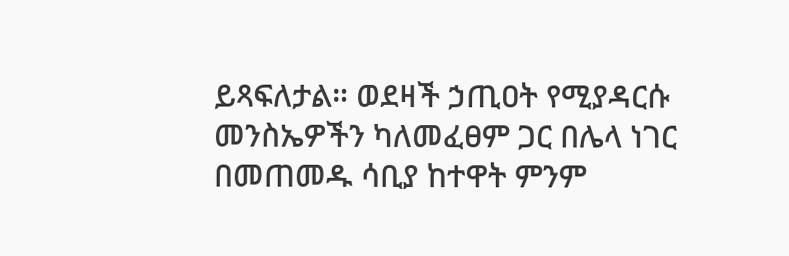ይጻፍለታል። ወደዛች ኃጢዐት የሚያዳርሱ መንስኤዎችን ካለመፈፀም ጋር በሌላ ነገር በመጠመዱ ሳቢያ ከተዋት ምንም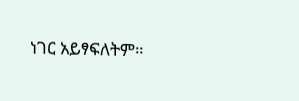ነገር አይፃፍለትም።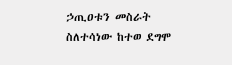ኃጢዐቱን መስራት ስለተሳነው ከተወ ደግሞ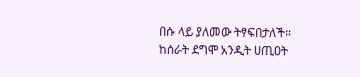በሱ ላይ ያለመው ትፃፍበታለች። ከሰራት ደግሞ አንዲት ሀጢዐት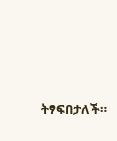ትፃፍበታለች።